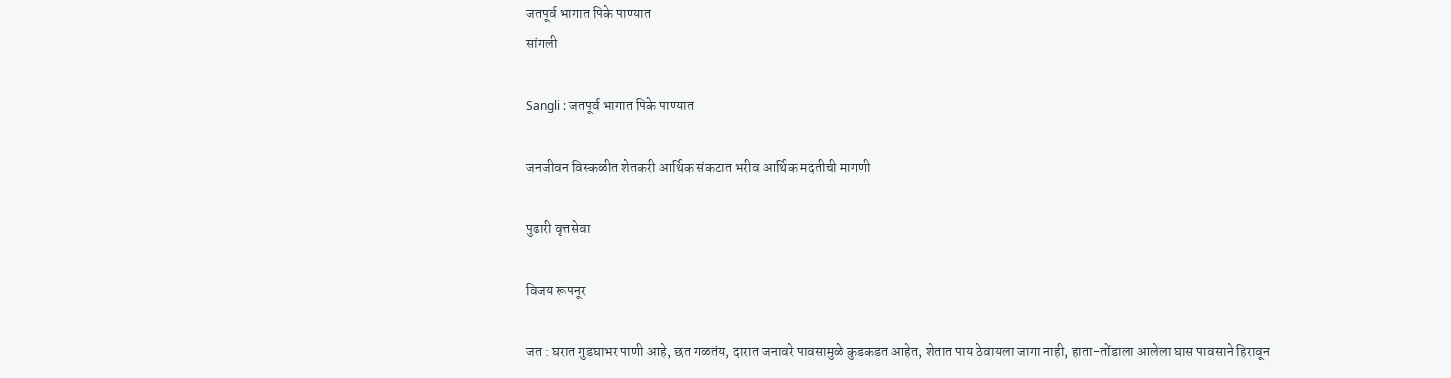जतपूर्व भागात पिके पाण्यात
सांगली

Sangli : जतपूर्व भागात पिके पाण्यात

जनजीवन विस्कळीत शेतकरी आर्थिक संकटात भरीव आर्थिक मदतीची मागणी

पुढारी वृत्तसेवा

विजय रूपनूर

जत : घरात गुडघाभर पाणी आहे, छत गळतंय, दारात जनावरे पावसामुळे कुडकडत आहेत, शेतात पाय ठेवायला जागा नाही, हाता-तोंडाला आलेला घास पावसाने हिरावून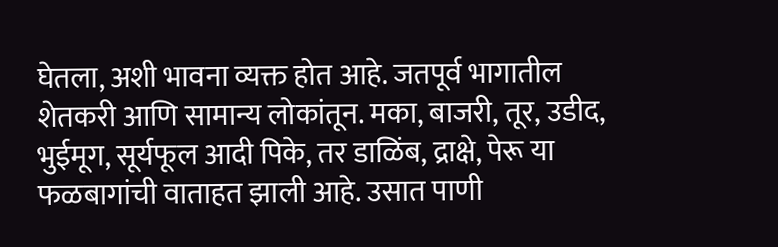घेतला, अशी भावना व्यक्त होत आहे. जतपूर्व भागातील शेतकरी आणि सामान्य लोकांतून. मका, बाजरी, तूर, उडीद, भुईमूग, सूर्यफूल आदी पिके, तर डाळिंब, द्राक्षे, पेरू या फळबागांची वाताहत झाली आहे. उसात पाणी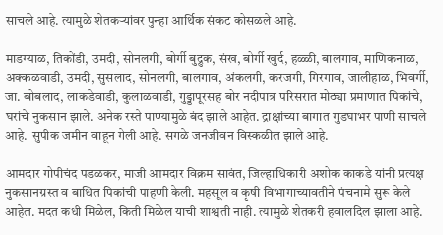साचले आहे. त्यामुळे शेतकर्‍यांवर पुन्हा आर्थिक संकट कोसळले आहे.

माडग्याळ, तिकोंडी, उमदी, सोनलगी, बोर्गी बुद्रुक, संख, बोर्गी खुर्द, हळ्ळी, बालगाव, माणिकनाळ, अक्कळवाडी, उमदी, सुसलाद, सोनलगी, बालगाव, अंकलगी, करजगी, गिरगाव, जालीहाळ, भिवर्गी, जा. बोबलाद, लाकडेवाडी, कुलाळवाडी, गुड्डापूरसह बोर नदीपात्र परिसरात मोठ्या प्रमाणात पिकांचे, घरांचे नुकसान झाले. अनेक रस्ते पाण्यामुळे बंद झाले आहेत. द्राक्षांच्या बागात गुडघाभर पाणी साचले आहे. सुपीक जमीन वाहून गेली आहे. सगळे जनजीवन विस्कळीत झाले आहे.

आमदार गोपीचंद पडळकर, माजी आमदार विक्रम सावंत, जिल्हाधिकारी अशोक काकडे यांनी प्रत्यक्ष नुकसानग्रस्त व बाधित पिकांची पाहणी केली. महसूल व कृषी विभागाच्यावतीने पंचनामे सुरू केले आहेत. मदत कधी मिळेल, किती मिळेल याची शाश्वती नाही. त्यामुळे शेतकरी हवालदिल झाला आहे.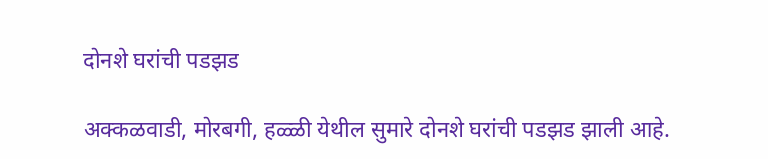दोनशे घरांची पडझड

अक्कळवाडी, मोरबगी, हळ्ळी येथील सुमारे दोनशे घरांची पडझड झाली आहे.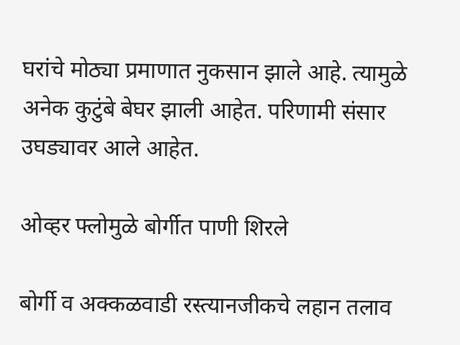घरांचे मोठ्या प्रमाणात नुकसान झाले आहे. त्यामुळे अनेक कुटुंबे बेघर झाली आहेत. परिणामी संसार उघड्यावर आले आहेत.

ओव्हर फ्लोमुळे बोर्गीत पाणी शिरले

बोर्गी व अक्कळवाडी रस्त्यानजीकचे लहान तलाव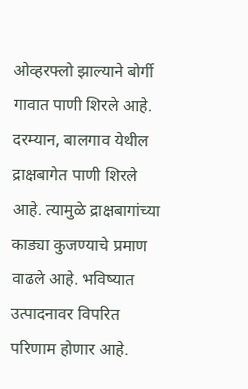ओव्हरफ्लो झाल्याने बोर्गी गावात पाणी शिरले आहे. दरम्यान, बालगाव येथील द्राक्षबागेत पाणी शिरले आहे. त्यामुळे द्राक्षबागांच्या काड्या कुजण्याचे प्रमाण वाढले आहे. भविष्यात उत्पादनावर विपरित परिणाम होणार आहे.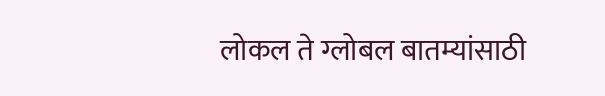लोकल ते ग्लोबल बातम्यांसाठी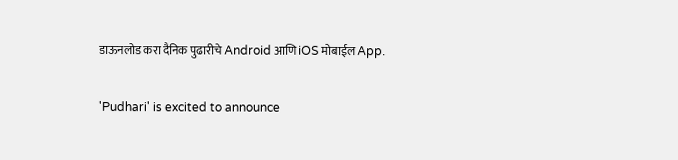डाऊनलोड करा दैनिक पुढारीचे Android आणि iOS मोबाईल App.

'Pudhari' is excited to announce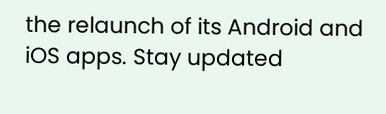the relaunch of its Android and iOS apps. Stay updated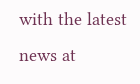with the latest news at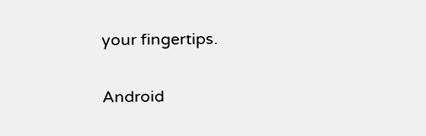your fingertips.

Android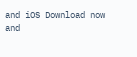and iOS Download now and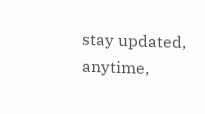stay updated, anytime,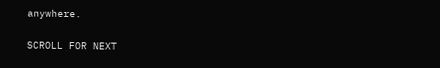anywhere.

SCROLL FOR NEXT